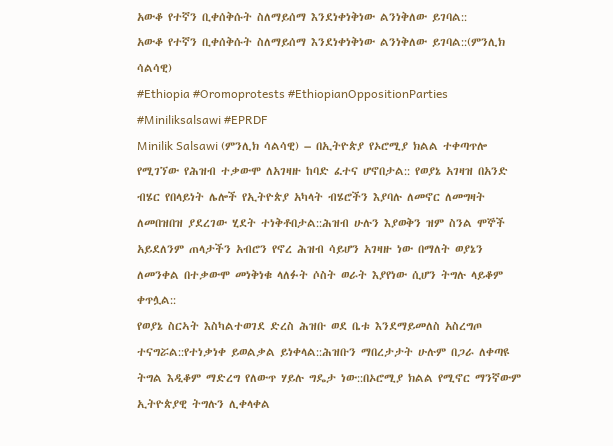አውቆ የተኛን ቢቀሰቅሱት ስለማይሰማ እንደነቀነቅነው ልንነቅለው ይገባል::
አውቆ የተኛን ቢቀሰቅሱት ስለማይሰማ እንደነቀነቅነው ልንነቅለው ይገባል::(ምንሊክ ሳልሳዊ)
#Ethiopia #Oromoprotests #EthiopianOppositionParties #Miniliksalsawi #EPRDF
Minilik Salsawi (ምንሊክ ሳልሳዊ) – በኢትዮጵያ የኦሮሚያ ክልል ተቀጣጥሎ የሚገኘው የሕዝብ ተቃውሞ ለአገዛዙ ከባድ ፈተና ሆኖበታል:: የወያኔ አገዛዝ በአንድ ብሄር የበላይነት ሌሎች የኢትዮጵያ አካላት ብሄሮችን እያባሉ ለመኖር ለመግዛት ለመበዝበዝ ያደረገው ሂደት ተነቅቶበታል::ሕዝብ ሁሉን እያወቅን ዝም ስንል ሞኞች አይደለንም ጠላታችን አብሮን የኖረ ሕዝብ ሳይሆን አገዛዙ ነው በማለት ወያኔን ለመንቀል በተቃውሞ መነቅነቁ ላለፉት ሶስት ወራት እያየነው ሲሆን ትግሉ ላይቆም ቀጥሏል::
የወያኔ ስርኣት እስካልተወገደ ድረስ ሕዝቡ ወደ ቤቱ እንደማይመለስ አስረግጦ ተናግሯል::የተነቃነቀ ይወልቃል ይነቀላል::ሕዝቡን ማበረታታት ሁሉም በጋራ ለቀጣዩ ትግል እዲቆም ማድረግ የለውጥ ሃይሉ ግዴታ ነው::በኦሮሚያ ክልል የሚኖር ማንኛውም ኢትዮጵያዊ ትግሉን ሊቀላቀል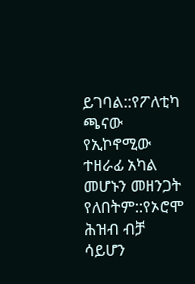ይገባል::የፖለቲካ ጫናው የኢኮኖሚው ተዘራፊ አካል መሆኑን መዘንጋት የለበትም::የኦሮሞ ሕዝብ ብቻ ሳይሆን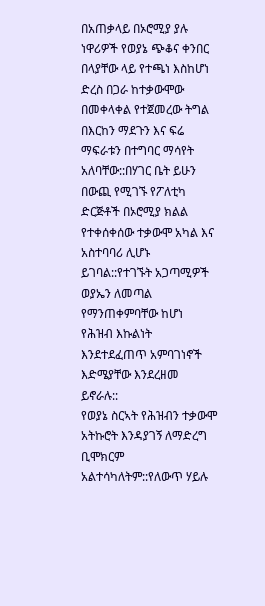በአጠቃላይ በኦሮሚያ ያሉ ነዋሪዎች የወያኔ ጭቆና ቀንበር በላያቸው ላይ የተጫነ እስከሆነ ድረስ በጋራ ከተቃውሞው በመቀላቀል የተጀመረው ትግል በእርከን ማደጉን እና ፍሬ ማፍራቱን በተግባር ማሳየት አለባቸው::በሃገር ቤት ይሁን በውጪ የሚገኙ የፖለቲካ ድርጅቶች በኦሮሚያ ክልል የተቀሰቀሰው ተቃውሞ አካል እና አስተባባሪ ሊሆኑ ይገባል::የተገኙት አጋጣሚዎች ወያኤን ለመጣል የማንጠቀምባቸው ከሆነ የሕዝብ እኩልነት እንደተደፈጠጥ አምባገነኖች እድሜያቸው እንደረዘመ ይኖራሉ::
የወያኔ ስርኣት የሕዝብን ተቃውሞ አትኩሮት እንዳያገኝ ለማድረግ ቢሞክርም አልተሳካለትም::የለውጥ ሃይሉ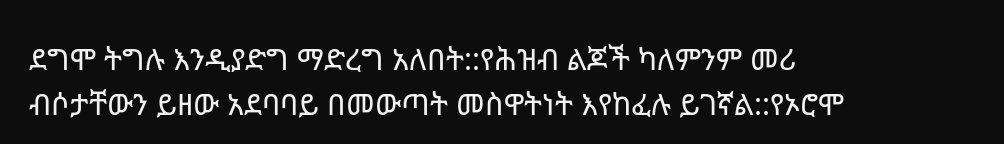ደግሞ ትግሉ እንዲያድግ ማድረግ አለበት::የሕዝብ ልጆች ካለምንም መሪ ብሶታቸውን ይዘው አደባባይ በመውጣት መስዋትነት እየከፈሉ ይገኛል::የኦሮሞ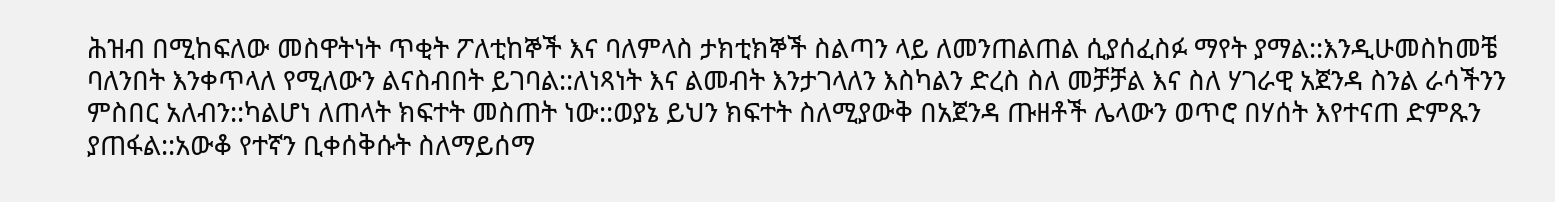ሕዝብ በሚከፍለው መስዋትነት ጥቂት ፖለቲከኞች እና ባለምላስ ታክቲክኞች ስልጣን ላይ ለመንጠልጠል ሲያሰፈስፉ ማየት ያማል::እንዲሁመስከመቼ ባለንበት እንቀጥላለ የሚለውን ልናስብበት ይገባል::ለነጻነት እና ልመብት እንታገላለን እስካልን ድረስ ስለ መቻቻል እና ስለ ሃገራዊ አጀንዳ ስንል ራሳችንን ምስበር አለብን::ካልሆነ ለጠላት ክፍተት መስጠት ነው::ወያኔ ይህን ክፍተት ስለሚያውቅ በአጀንዳ ጡዘቶች ሌላውን ወጥሮ በሃሰት እየተናጠ ድምጹን ያጠፋል::አውቆ የተኛን ቢቀሰቅሱት ስለማይሰማ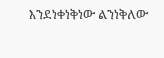እንደነቀነቅነው ልንነቅለው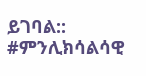ይገባል:: #ምንሊክሳልሳዊ